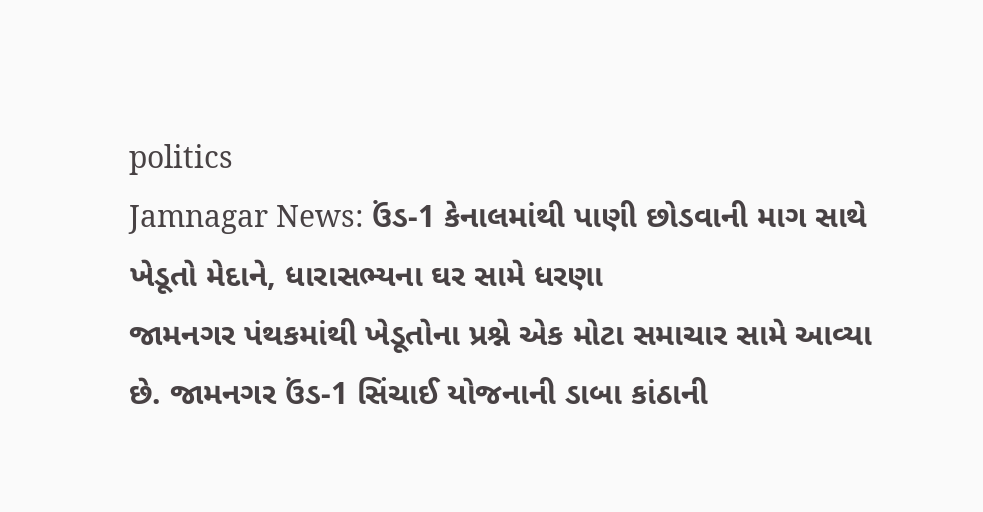politics
Jamnagar News: ઉંડ-1 કેનાલમાંથી પાણી છોડવાની માગ સાથે ખેડૂતો મેદાને, ધારાસભ્યના ઘર સામે ધરણા
જામનગર પંથકમાંથી ખેડૂતોના પ્રશ્ને એક મોટા સમાચાર સામે આવ્યા છે. જામનગર ઉંડ-1 સિંચાઈ યોજનાની ડાબા કાંઠાની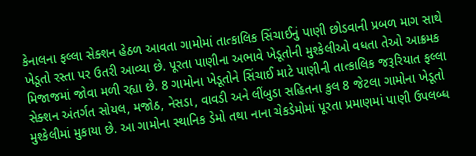કેનાલના ફલ્લા સેક્શન હેઠળ આવતા ગામોમાં તાત્કાલિક સિંચાઈનું પાણી છોડવાની પ્રબળ માગ સાથે ખેડૂતો રસ્તા પર ઉતરી આવ્યા છે. પૂરતા પાણીના અભાવે ખેડૂતોની મુશ્કેલીઓ વધતા તેઓ આક્રમક મિજાજમાં જોવા મળી રહ્યા છે. 8 ગામોના ખેડૂતોને સિંચાઈ માટે પાણીની તાત્કાલિક જરૂરિયાત ફલ્લા સેક્શન અંતર્ગત સોયલ, મજોઠ, નેસડા, વાવડી અને લીંબુડા સહિતના કુલ 8 જેટલા ગામોના ખેડૂતો મુશ્કેલીમાં મુકાયા છે. આ ગામોના સ્થાનિક ડેમો તથા નાના ચેકડેમોમાં પૂરતા પ્રમાણમાં પાણી ઉપલબ્ધ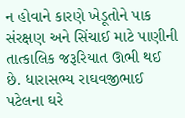ન હોવાને કારણે ખેડૂતોને પાક સંરક્ષણ અને સિંચાઈ માટે પાણીની તાત્કાલિક જરૂરિયાત ઊભી થઈ છે. ધારાસભ્ય રાઘવજીભાઈ પટેલના ઘરે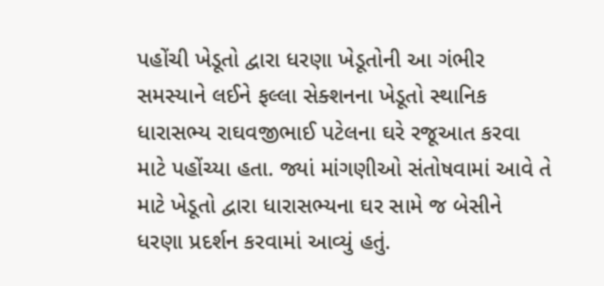પહોંચી ખેડૂતો દ્વારા ધરણા ખેડૂતોની આ ગંભીર સમસ્યાને લઈને ફલ્લા સેક્શનના ખેડૂતો સ્થાનિક ધારાસભ્ય રાઘવજીભાઈ પટેલના ઘરે રજૂઆત કરવા માટે પહોંચ્યા હતા. જ્યાં માંગણીઓ સંતોષવામાં આવે તે માટે ખેડૂતો દ્વારા ધારાસભ્યના ઘર સામે જ બેસીને ધરણા પ્રદર્શન કરવામાં આવ્યું હતું.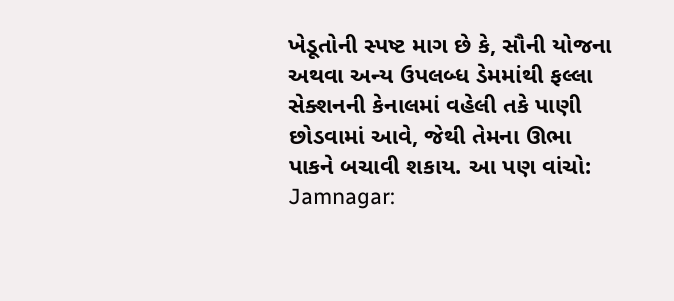ખેડૂતોની સ્પષ્ટ માગ છે કે, સૌની યોજના અથવા અન્ય ઉપલબ્ધ ડેમમાંથી ફલ્લા સેક્શનની કેનાલમાં વહેલી તકે પાણી છોડવામાં આવે, જેથી તેમના ઊભા પાકને બચાવી શકાય. આ પણ વાંચો: Jamnagar: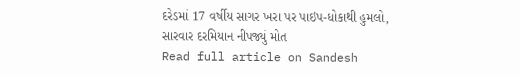દરેડમાં 17 વર્ષીય સાગર ખરા પર પાઇપ-ધોકાથી હુમલો, સારવાર દરમિયાન નીપજ્યું મોત
Read full article on Sandesh